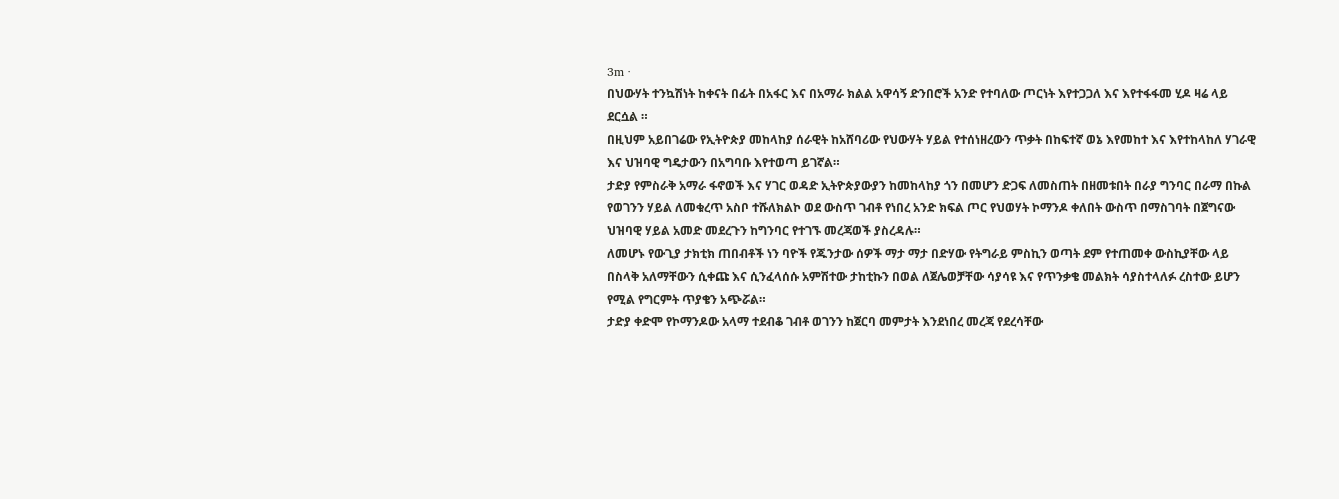3m ·
በህውሃት ተንኳሽነት ከቀናት በፊት በአፋር እና በአማራ ክልል አዋሳኝ ድንበሮች አንድ የተባለው ጦርነት እየተጋጋለ እና እየተፋፋመ ሂዶ ዛሬ ላይ ደርሷል ።
በዚህም አይበገሬው የኢትዮጵያ መከላከያ ሰራዊት ከአሸባሪው የህውሃት ሃይል የተሰነዘረውን ጥቃት በከፍተኛ ወኔ እየመከተ እና እየተከላከለ ሃገራዊ እና ህዝባዊ ግዴታውን በአግባቡ እየተወጣ ይገኛል።
ታድያ የምስራቅ አማራ ፋኖወች እና ሃገር ወዳድ ኢትዮጵያውያን ከመከላከያ ጎን በመሆን ድጋፍ ለመስጠት በዘመቱበት በራያ ግንባር በራማ በኩል የወገንን ሃይል ለመቁረጥ አስቦ ተሹለክልኮ ወደ ውስጥ ገብቶ የነበረ አንድ ክፍል ጦር የህወሃት ኮማንዶ ቀለበት ውስጥ በማስገባት በጀግናው ህዝባዊ ሃይል አመድ መደረጉን ከግንባር የተገኙ መረጃወች ያስረዳሉ።
ለመሆኑ የውጊያ ታክቲክ ጠበብቶች ነን ባዮች የጁንታው ሰዎች ማታ ማታ በድሃው የትግራይ ምስኪን ወጣት ደም የተጠመቀ ውስኪያቸው ላይ በስላቅ አለማቸውን ሲቀጩ እና ሲንፈላሰሱ አምሽተው ታከቲኩን በወል ለጀሌወቻቸው ሳያሳዩ እና የጥንቃቄ መልክት ሳያስተላለፉ ረስተው ይሆን የሚል የግርምት ጥያቄን አጭሯል።
ታድያ ቀድሞ የኮማንዶው አላማ ተደብቆ ገብቶ ወገንን ከጀርባ መምታት እንደነበረ መረጃ የደረሳቸው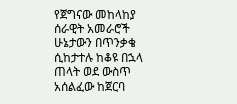የጀግናው መከላከያ ሰራዊት አመራሮች ሁኔታውን በጥንቃቄ ሲከታተሉ ከቆዩ በኋላ ጠላት ወደ ውስጥ አሰልፈው ከጀርባ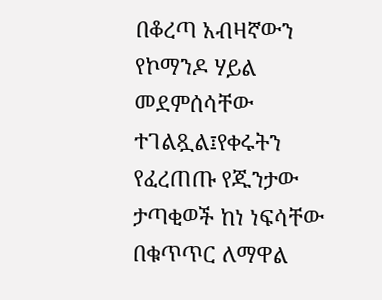በቆረጣ አብዛኛውን የኮማንዶ ሃይል መደምሰሳቸው ተገልጿል፤የቀሩትን የፈረጠጡ የጁንታው ታጣቂወች ከነ ነፍሳቸው በቁጥጥር ለማዋል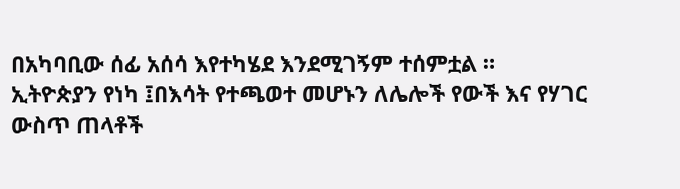በአካባቢው ሰፊ አሰሳ እየተካሄደ እንደሚገኝም ተሰምቷል ።
ኢትዮጵያን የነካ ፤በእሳት የተጫወተ መሆኑን ለሌሎች የውች እና የሃገር ውስጥ ጠላቶች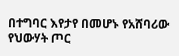በተግባር እየታየ በመሆኑ የአሸባሪው የህውሃት ጦር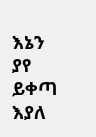እኔን ያየ ይቀጣ እያለ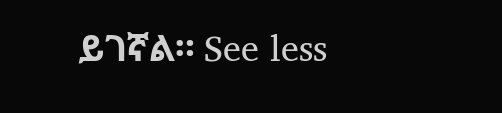ይገኛል። See less